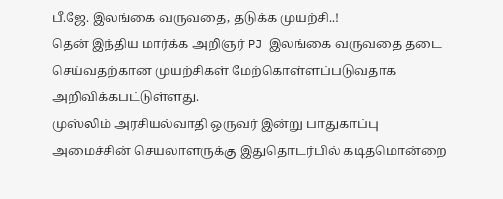பீ.ஜே. இலங்கை வருவதை, தடுக்க முயற்சி..!
தென் இந்திய மார்க்க அறிஞர் PJ இலங்கை வருவதை தடை செய்வதற்கான முயற்சிகள் மேற்கொள்ளப்படுவதாக அறிவிக்கபட்டுள்ளது.
முஸ்லிம் அரசியல்வாதி ஒருவர் இன்று பாதுகாப்பு அமைச்சின் செயலாளருக்கு இதுதொடர்பில் கடிதமொன்றை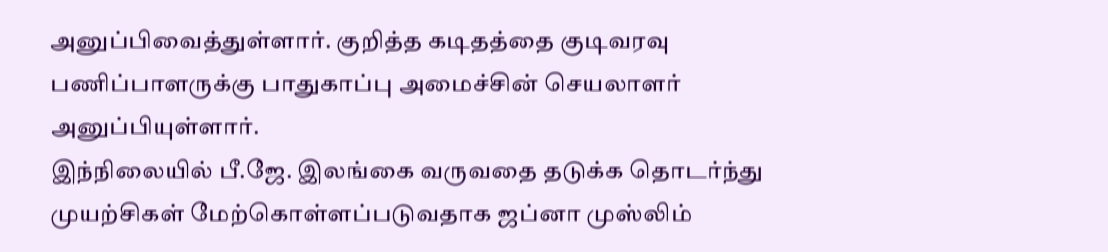அனுப்பிவைத்துள்ளார். குறித்த கடிதத்தை குடிவரவு பணிப்பாளருக்கு பாதுகாப்பு அமைச்சின் செயலாளர் அனுப்பியுள்ளார்.
இந்நிலையில் பீ.ஜே. இலங்கை வருவதை தடுக்க தொடர்ந்து முயற்சிகள் மேற்கொள்ளப்படுவதாக ஜப்னா முஸ்லிம்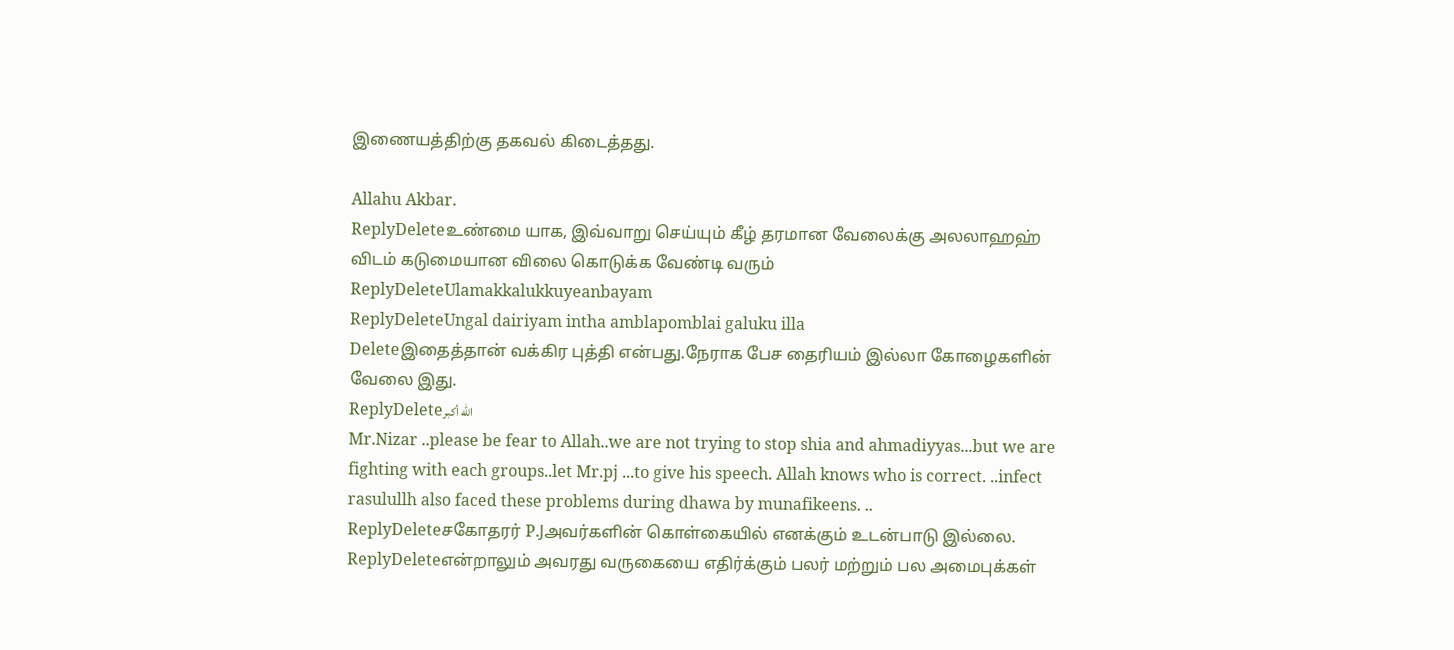இணையத்திற்கு தகவல் கிடைத்தது.

Allahu Akbar.
ReplyDeleteஉண்மை யாக, இவ்வாறு செய்யும் கீழ் தரமான வேலைக்கு அலலாஹஹ் விடம் கடுமையான விலை கொடுக்க வேண்டி வரும்
ReplyDeleteUlamakkalukkuyeanbayam
ReplyDeleteUngal dairiyam intha amblapomblai galuku illa
Deleteஇதைத்தான் வக்கிர புத்தி என்பது.நேராக பேச தைரியம் இல்லா கோழைகளின் வேலை இது.
ReplyDeleteالله أكبر
Mr.Nizar ..please be fear to Allah..we are not trying to stop shia and ahmadiyyas...but we are fighting with each groups..let Mr.pj ...to give his speech. Allah knows who is correct. ..infect rasulullh also faced these problems during dhawa by munafikeens. ..
ReplyDeleteசகோதரர் P.Jஅவர்களின் கொள்கையில் எனக்கும் உடன்பாடு இல்லை.
ReplyDeleteஎன்றாலும் அவரது வருகையை எதிர்க்கும் பலர் மற்றும் பல அமைபுக்கள்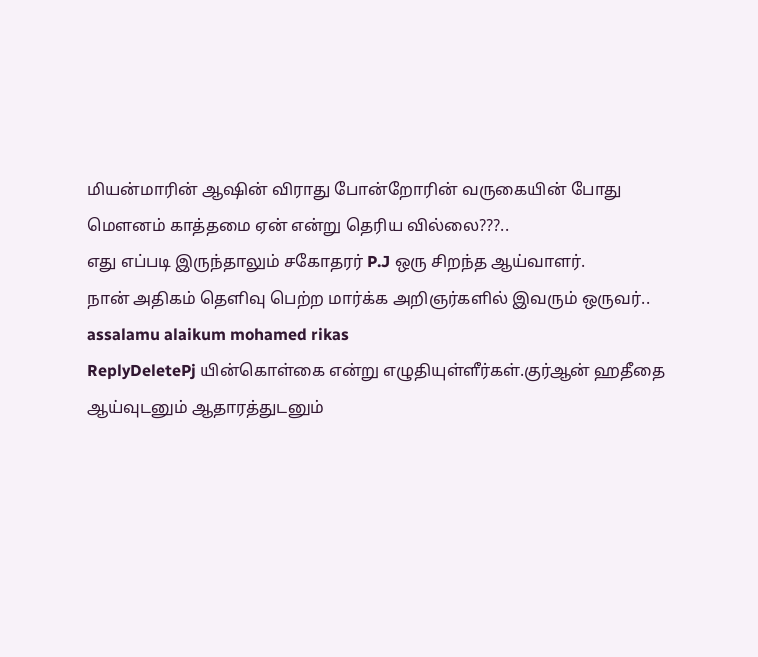மியன்மாரின் ஆஷின் விராது போன்றோரின் வருகையின் போது மௌனம் காத்தமை ஏன் என்று தெரிய வில்லை???..
எது எப்படி இருந்தாலும் சகோதரர் P.J ஒரு சிறந்த ஆய்வாளர்.
நான் அதிகம் தெளிவு பெற்ற மார்க்க அறிஞர்களில் இவரும் ஒருவர்..
assalamu alaikum mohamed rikas
ReplyDeletePj யின்கொள்கை என்று எழுதியுள்ளீர்கள்.குர்ஆன் ஹதீதை ஆய்வுடனும் ஆதாரத்துடனும்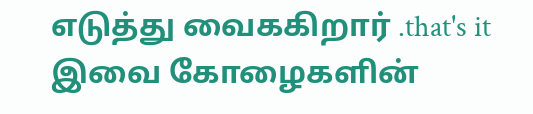எடுத்து வைககிறார் .that's it
இவை கோழைகளின்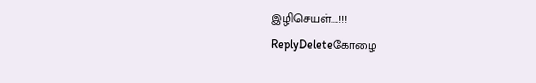இழிசெயள்....!!!
ReplyDeleteகோழை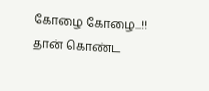கோழை கோழை...!!
தான் கொண்ட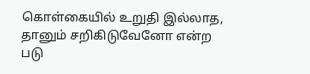கொள்கையில் உறுதி இல்லாத, தானும் சறிகிடுவேனோ என்ற படு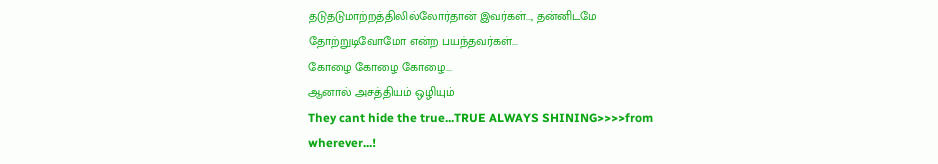தடுதடுமாற்றத்திலில்லோர்தான் இவர்கள்..., தன்னிடமே தோற்றுடிவோமோ என்ற பயந்தவர்கள்...
கோழை கோழை கோழை...
ஆனால் அசத்தியம் ஒழியும்
They cant hide the true...TRUE ALWAYS SHINING>>>>from wherever...!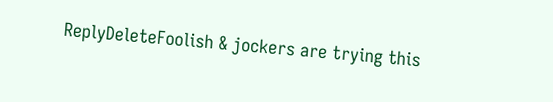ReplyDeleteFoolish & jockers are trying this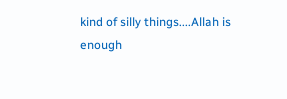kind of silly things....Allah is enough